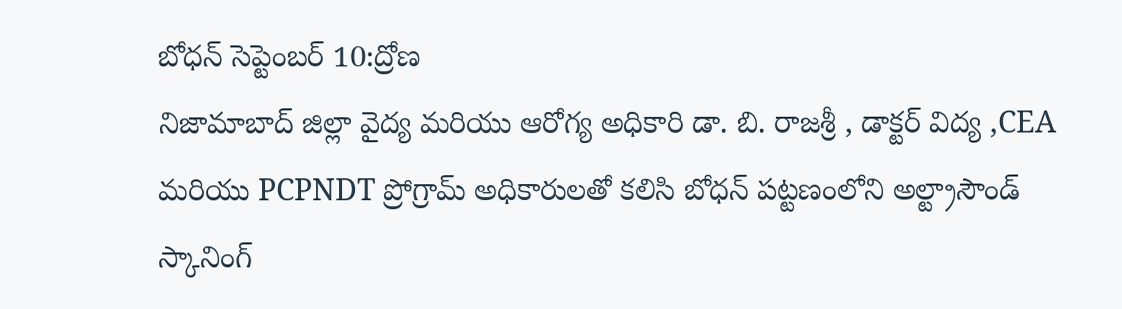బోధన్ సెప్టెంబర్ 10:ద్రోణ
నిజామాబాద్ జిల్లా వైద్య మరియు ఆరోగ్య అధికారి డా. బి. రాజశ్రీ , డాక్టర్ విద్య ,CEA మరియు PCPNDT ప్రోగ్రామ్ అధికారులతో కలిసి బోధన్ పట్టణంలోని అల్ట్రాసౌండ్ స్కానింగ్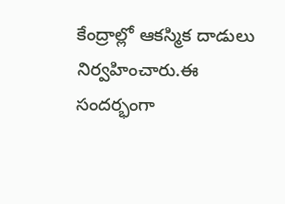కేంద్రాల్లో ఆకస్మిక దాడులు నిర్వహించారు.ఈ సందర్భంగా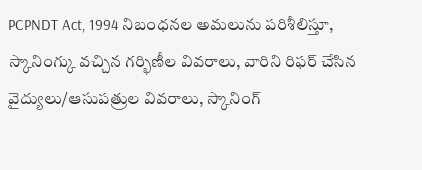PCPNDT Act, 1994 నిబంధనల అమలును పరిశీలిస్తూ, స్కానింగ్కు వచ్చిన గర్భిణీల వివరాలు, వారిని రిఫర్ చేసిన వైద్యులు/ఆసుపత్రుల వివరాలు, స్కానింగ్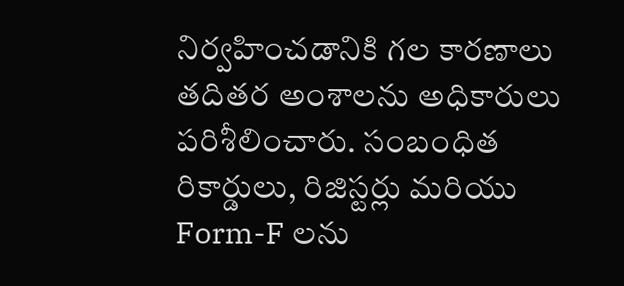నిర్వహించడానికి గల కారణాలు తదితర అంశాలను అధికారులు పరిశీలించారు. సంబంధిత రికార్డులు, రిజిస్టర్లు మరియు Form-F లను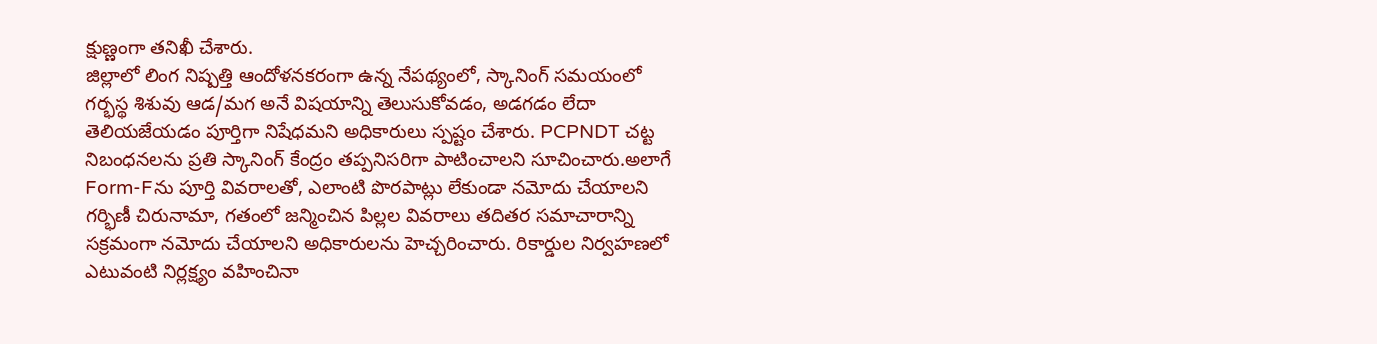క్షుణ్ణంగా తనిఖీ చేశారు.
జిల్లాలో లింగ నిష్పత్తి ఆందోళనకరంగా ఉన్న నేపథ్యంలో, స్కానింగ్ సమయంలో గర్భస్థ శిశువు ఆడ/మగ అనే విషయాన్ని తెలుసుకోవడం, అడగడం లేదా తెలియజేయడం పూర్తిగా నిషేధమని అధికారులు స్పష్టం చేశారు. PCPNDT చట్ట నిబంధనలను ప్రతి స్కానింగ్ కేంద్రం తప్పనిసరిగా పాటించాలని సూచించారు.అలాగే Form-Fను పూర్తి వివరాలతో, ఎలాంటి పొరపాట్లు లేకుండా నమోదు చేయాలని గర్భిణీ చిరునామా, గతంలో జన్మించిన పిల్లల వివరాలు తదితర సమాచారాన్ని సక్రమంగా నమోదు చేయాలని అధికారులను హెచ్చరించారు. రికార్డుల నిర్వహణలో ఎటువంటి నిర్లక్ష్యం వహించినా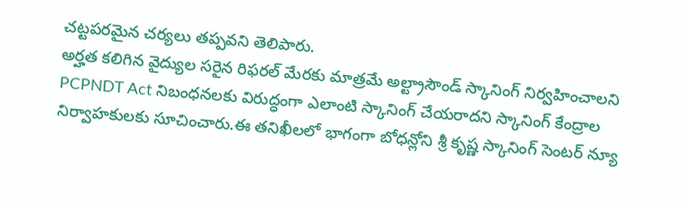చట్టపరమైన చర్యలు తప్పవని తెలిపారు.
అర్హత కలిగిన వైద్యుల సరైన రిఫరల్ మేరకు మాత్రమే అల్ట్రాసౌండ్ స్కానింగ్ నిర్వహించాలని PCPNDT Act నిబంధనలకు విరుద్ధంగా ఎలాంటి స్కానింగ్ చేయరాదని స్కానింగ్ కేంద్రాల నిర్వాహకులకు సూచించారు.ఈ తనిఖీలలో భాగంగా బోధన్లోని శ్రీ కృష్ణ స్కానింగ్ సెంటర్ న్యూ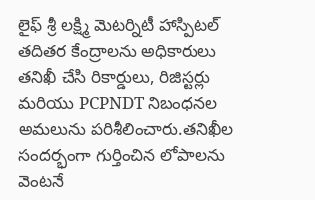లైఫ్ శ్రీ లక్ష్మి మెటర్నిటీ హాస్పిటల్ తదితర కేంద్రాలను అధికారులు తనిఖీ చేసి రికార్డులు, రిజిస్టర్లు మరియు PCPNDT నిబంధనల అమలును పరిశీలించారు.తనిఖీల సందర్భంగా గుర్తించిన లోపాలను వెంటనే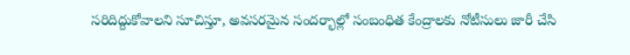సరిదిద్దుకోవాలని సూచిస్తూ, అవసరమైన సందర్భాల్లో సంబంధిత కేంద్రాలకు నోటీసులు జారీ చేసి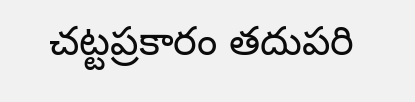చట్టప్రకారం తదుపరి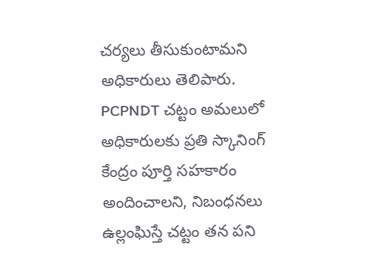చర్యలు తీసుకుంటామని అధికారులు తెలిపారు.
PCPNDT చట్టం అమలులో అధికారులకు ప్రతి స్కానింగ్ కేంద్రం పూర్తి సహకారం అందించాలని, నిబంధనలు ఉల్లంఘిస్తే చట్టం తన పని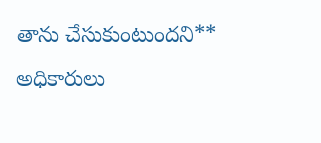తాను చేసుకుంటుందని** అధికారులు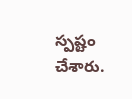స్పష్టం చేశారు.